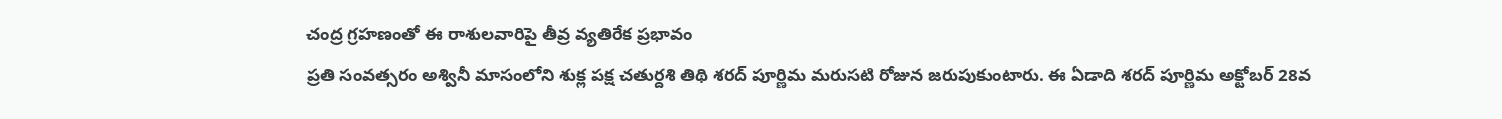చంద్ర గ్రహణంతో ఈ రాశులవారిపై తీవ్ర వ్యతిరేక ప్రభావం
ప్రతి సంవత్సరం అశ్వినీ మాసంలోని శుక్ల పక్ష చతుర్దశి తిథి శరద్ పూర్ణిమ మరుసటి రోజున జరుపుకుంటారు. ఈ ఏడాది శరద్ పూర్ణిమ అక్టోబర్ 28వ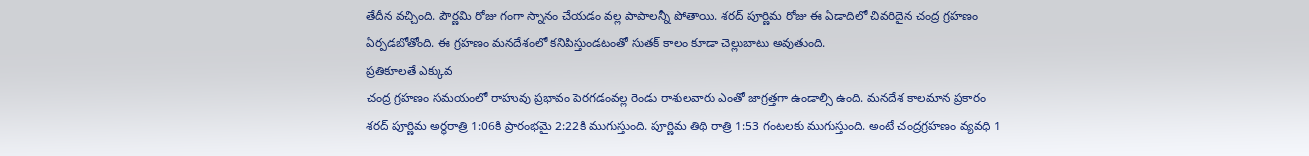తేదీన వచ్చింది. పౌర్ణమి రోజు గంగా స్నానం చేయడం వల్ల పాపాలన్నీ పోతాయి. శరద్ పూర్ణిమ రోజు ఈ ఏడాదిలో చివరిదైన చంద్ర గ్రహణం ఏర్పడబోతోంది. ఈ గ్రహణం మనదేశంలో కనిపిస్తుండటంతో సుతక్ కాలం కూడా చెల్లుబాటు అవుతుంది.
ప్రతికూలతే ఎక్కువ
చంద్ర గ్రహణం సమయంలో రాహువు ప్రభావం పెరగడంవల్ల రెండు రాశులవారు ఎంతో జాగ్రత్తగా ఉండాల్సి ఉంది. మనదేశ కాలమాన ప్రకారం శరద్ పూర్ణిమ అర్ధరాత్రి 1:06కి ప్రారంభమై 2:22కి ముగుస్తుంది. పూర్ణిమ తిథి రాత్రి 1:53 గంటలకు ముగుస్తుంది. అంటే చంద్రగ్రహణం వ్యవధి 1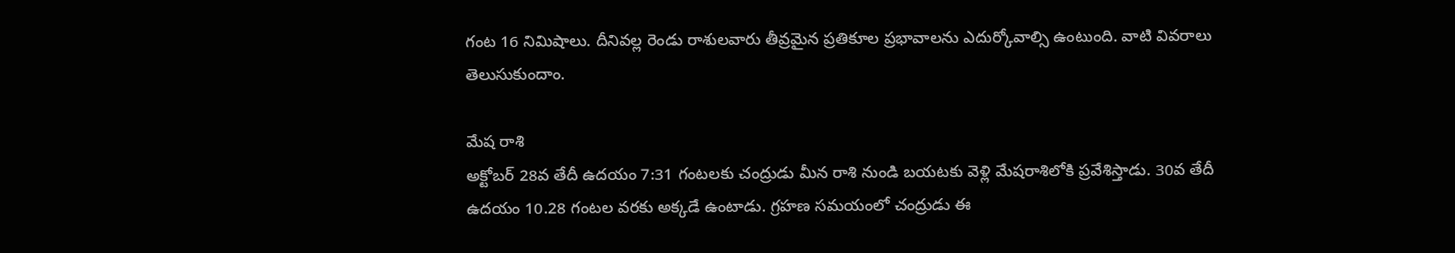గంట 16 నిమిషాలు. దీనివల్ల రెండు రాశులవారు తీవ్రమైన ప్రతికూల ప్రభావాలను ఎదుర్కోవాల్సి ఉంటుంది. వాటి వివరాలు తెలుసుకుందాం.

మేష రాశి
అక్టోబర్ 28వ తేదీ ఉదయం 7:31 గంటలకు చంద్రుడు మీన రాశి నుండి బయటకు వెళ్లి మేషరాశిలోకి ప్రవేశిస్తాడు. 30వ తేదీ ఉదయం 10.28 గంటల వరకు అక్కడే ఉంటాడు. గ్రహణ సమయంలో చంద్రుడు ఈ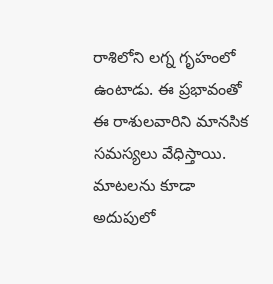రాశిలోని లగ్న గృహంలో ఉంటాడు. ఈ ప్రభావంతో ఈ రాశులవారిని మానసిక సమస్యలు వేధిస్తాయి. మాటలను కూడా అదుపులో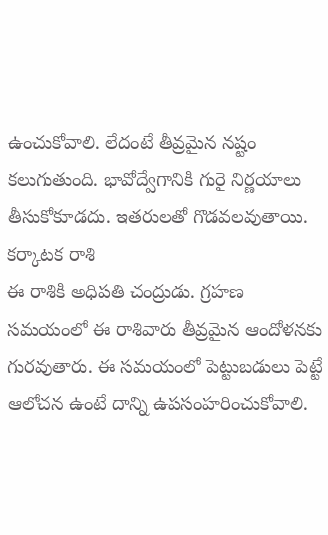ఉంచుకోవాలి. లేదంటే తీవ్రమైన నష్టం కలుగుతుంది. భావోద్వేగానికి గురై నిర్ణయాలు తీసుకోకూడదు. ఇతరులతో గొడవలవుతాయి.
కర్కాటక రాశి
ఈ రాశికి అధిపతి చంద్రుడు. గ్రహణ సమయంలో ఈ రాశివారు తీవ్రమైన ఆందోళనకు గురవుతారు. ఈ సమయంలో పెట్టుబడులు పెట్టే ఆలోచన ఉంటే దాన్ని ఉపసంహరించుకోవాలి.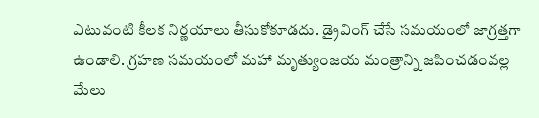ఎటువంటి కీలక నిర్ణయాలు తీసుకోకూడదు. డ్రైవింగ్ చేసే సమయంలో జాగ్రత్తగా ఉండాలి. గ్రహణ సమయంలో మహా మృత్యుంజయ మంత్రాన్ని జపించడంవల్ల మేలు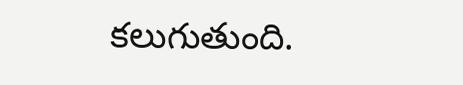కలుగుతుంది.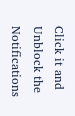Click it and Unblock the Notifications